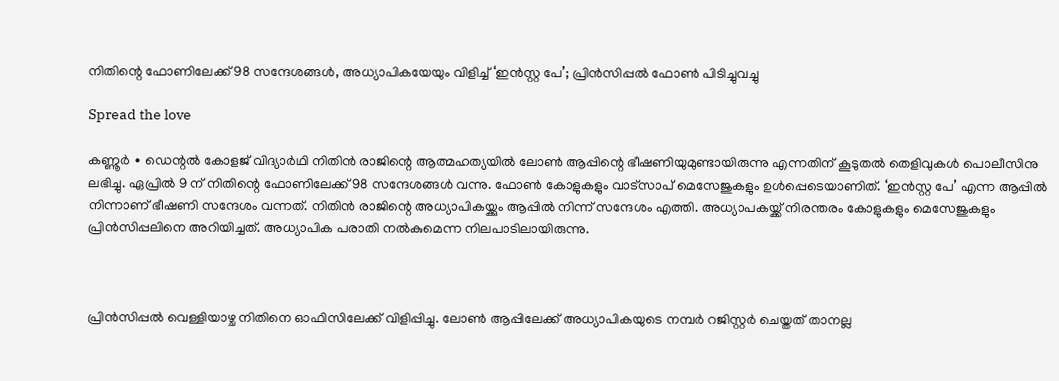നിതിന്റെ ഫോണിലേക്ക് 98 സന്ദേശങ്ങൾ, അധ്യാപികയേയും വിളിച്ച് ‘ഇൻസ്റ്റ പേ’; പ്രിൻസിപ്പൽ ഫോൺ പിടിച്ചുവച്ചു

Spread the love

കണ്ണൂർ ∙ ഡെന്റൽ കോളജ് വിദ്യാർഥി നിതിൻ രാജിന്റെ ആത്മഹത്യയിൽ ലോൺ ആപ്പിന്റെ ഭീഷണിയുമുണ്ടായിരുന്നു എന്നതിന് കൂടുതൽ തെളിവുകൾ പൊലീസിനു ലഭിച്ചു. ഏപ്രിൽ 9 ന് നിതിന്റെ ഫോണിലേക്ക് 98 സന്ദേശങ്ങൾ വന്നു. ഫോൺ കോളുകളും വാട്സാപ് മെസേജുകളും ഉൾപ്പെടെയാണിത്. ‘ഇൻസ്റ്റ പേ’ എന്ന ആപ്പിൽ നിന്നാണ് ഭീഷണി സന്ദേശം വന്നത്. നിതിൻ രാജിന്റെ അധ്യാപികയ്ക്കും ആപ്പിൽ നിന്ന് സന്ദേശം എത്തി. അധ്യാപകയ്ക്ക് നിരന്തരം കോളുകളും മെസേജുകളും പ്രിൻസിപ്പലിനെ അറിയിച്ചത്. അധ്യാപിക പരാതി നൽകുമെന്ന നിലപാടിലായിരുന്നു.



പ്രിൻസിപ്പൽ വെള്ളിയാഴ്ച നിതിനെ ഓഫിസിലേക്ക് വിളിപ്പിച്ചു. ലോൺ ആപ്പിലേക്ക് അധ്യാപികയുടെ നമ്പർ റജിസ്റ്റർ ചെയ്തത് താനല്ല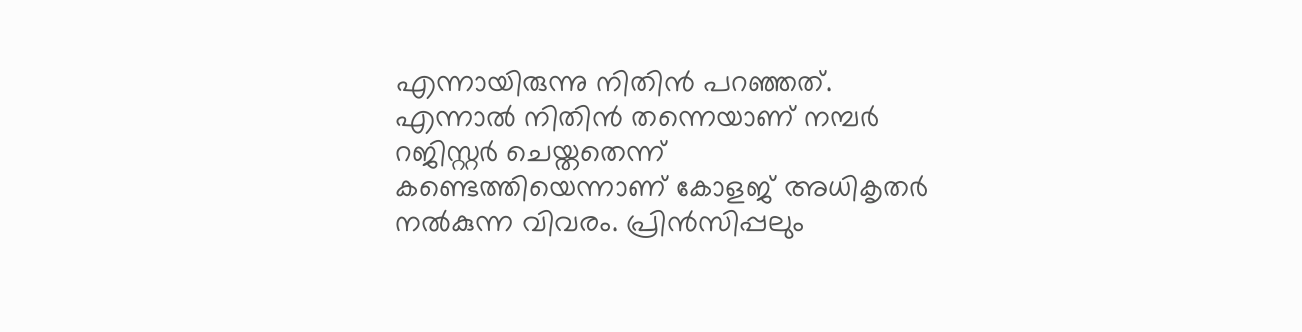എന്നായിരുന്നു നിതിൻ പറഞ്ഞത്. എന്നാൽ നിതിൻ തന്നെയാണ് നമ്പർ റജിസ്റ്റർ ചെയ്തതെന്ന് കണ്ടെത്തിയെന്നാണ് കോളജ് അധികൃതർ നൽകുന്ന വിവരം. പ്രിൻസിപ്പലും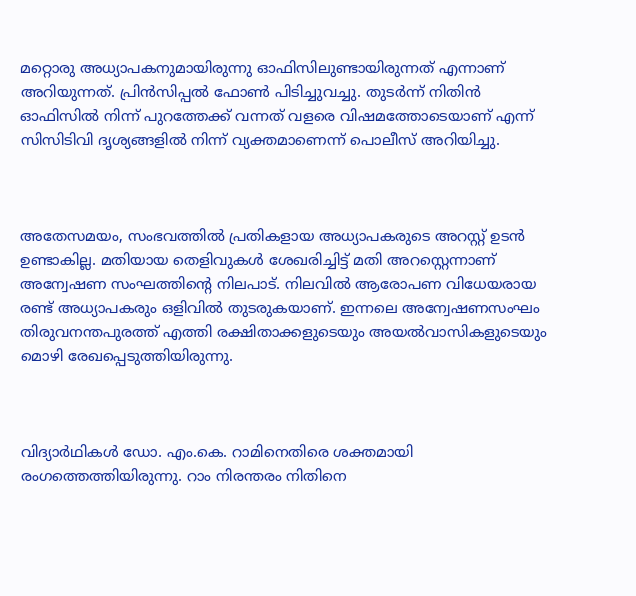മറ്റൊരു അധ്യാപകനുമായിരുന്നു ഓഫിസിലുണ്ടായിരുന്നത് എന്നാണ് അറിയുന്നത്. പ്രിൻസിപ്പൽ ഫോൺ പിടിച്ചുവച്ചു. തുടർന്ന് നിതിൻ ഓഫിസിൽ നിന്ന് പുറത്തേക്ക് വന്നത് വളരെ വിഷമത്തോടെയാണ് എന്ന് സിസിടിവി ദൃശ്യങ്ങളിൽ നിന്ന് വ്യക്തമാണെന്ന് പൊലീസ് അറിയിച്ചു.



അതേസമയം, സംഭവത്തില്‍ പ്രതികളായ അധ്യാപകരുടെ അറസ്റ്റ് ഉടന്‍ ഉണ്ടാകില്ല. മതിയായ തെളിവുകള്‍ ശേഖരിച്ചിട്ട് മതി അറസ്റ്റെന്നാണ് അന്വേഷണ സംഘത്തിന്റെ നിലപാട്. നിലവില്‍ ആരോപണ വിധേയരായ രണ്ട് അധ്യാപകരും ഒളിവില്‍ തുടരുകയാണ്. ഇന്നലെ അന്വേഷണസംഘം തിരുവനന്തപുരത്ത് എത്തി രക്ഷിതാക്കളുടെയും അയല്‍വാസികളുടെയും മൊഴി രേഖപ്പെടുത്തിയിരുന്നു.



വിദ്യാർഥികൾ ഡോ. എം.കെ. റാമിനെതിരെ ശക്തമായി രംഗത്തെത്തിയിരുന്നു. റാം നിരന്തരം നിതിനെ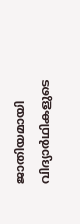ജാതിയമായി വിദ്യാർഥികളുടെ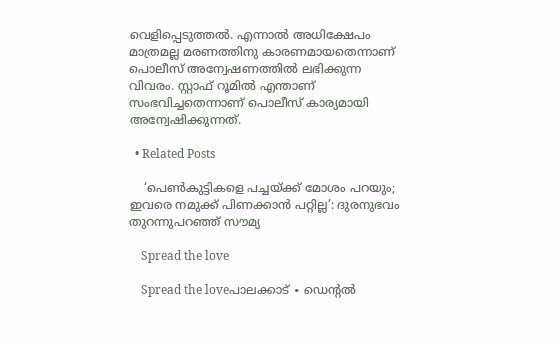വെളിപ്പെടുത്തൽ. എന്നാൽ അധിക്ഷേപം മാത്രമല്ല മരണത്തിനു കാരണമായതെന്നാണ് പൊലീസ് അന്വേഷണത്തിൽ ലഭിക്കുന്ന വിവരം. സ്റ്റാഫ് റൂമിൽ എന്താണ് സംഭവിച്ചതെന്നാണ് പൊലീസ് കാര്യമായി അന്വേഷിക്കുന്നത്.

  • Related Posts

    ‘പെൺകുട്ടികളെ പച്ചയ്ക്ക് മോശം പറയും; ഇവരെ നമുക്ക് പിണക്കാൻ പറ്റില്ല’: ദുരനുഭവം തുറന്നുപറഞ്ഞ് സൗമ്യ

    Spread the love

    Spread the loveപാലക്കാട് ∙ ഡെന്റൽ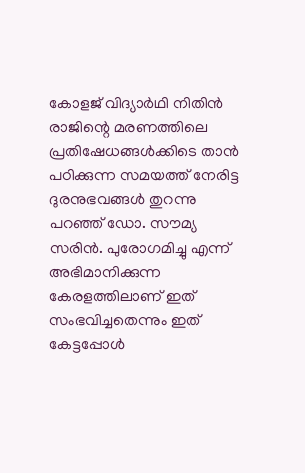കോളജ് വിദ്യാർഥി നിതിൻ രാജിന്റെ മരണത്തിലെ പ്രതിഷേധങ്ങൾക്കിടെ താൻ പഠിക്കുന്ന സമയത്ത് നേരിട്ട ദുരനുഭവങ്ങൾ തുറന്നു പറഞ്ഞ് ഡോ. സൗമ്യ സരിൻ. പുരോഗമിച്ചു എന്ന് അഭിമാനിക്കുന്ന കേരളത്തിലാണ് ഇത് സംഭവിച്ചതെന്നും ഇത് കേട്ടപ്പോൾ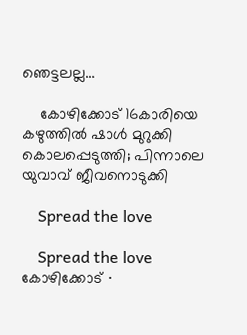ഞെട്ടലല്ല…

    കോഴിക്കോട് 16കാരിയെ കഴുത്തിൽ ഷാൾ മുറുക്കി കൊലപ്പെടുത്തി; പിന്നാലെ യുവാവ് ജീവനൊടുക്കി

    Spread the love

    Spread the love    കോഴിക്കോട് ∙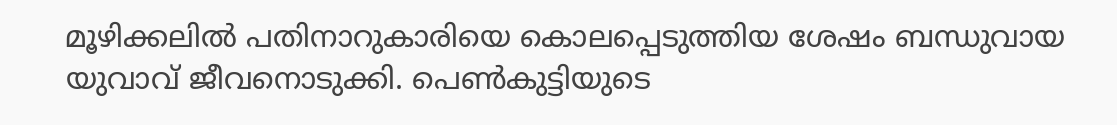മൂഴിക്കലിൽ പതിനാറുകാരിയെ കൊലപ്പെടുത്തിയ ശേഷം ബന്ധുവായ യുവാവ് ജീവനൊടുക്കി. പെൺകുട്ടിയുടെ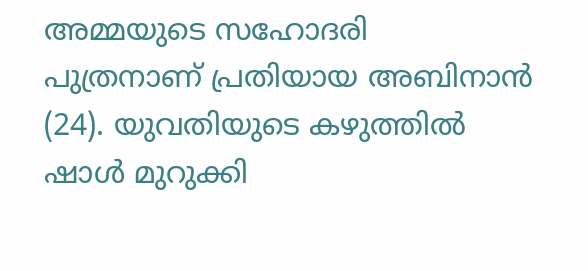അമ്മയുടെ സഹോദരി പുത്രനാണ് പ്രതിയായ അബിനാൻ (24). യുവതിയുടെ കഴുത്തിൽ‌ ഷാൾ മുറുക്കി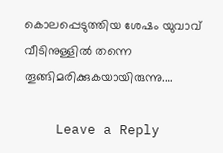കൊലപ്പെടുത്തിയ ശേഷം യുവാവ് വീടിനുള്ളിൽ തന്നെ തൂങ്ങിമരിക്കുകയായിരുന്നു.…

    Leave a Reply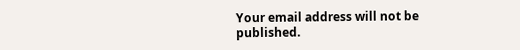Your email address will not be published.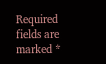Required fields are marked *